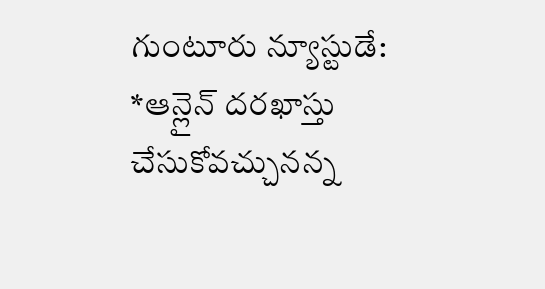గుంటూరు న్యూస్టుడే:
*ఆన్లైన్ దరఖాస్తు చేసుకోవచ్చునన్న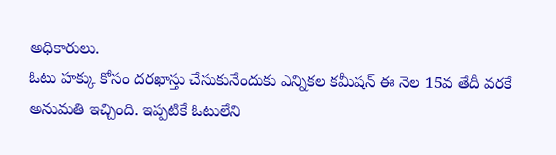అధికారులు.
ఓటు హక్కు కోసం దరఖాస్తు చేసుకునేందుకు ఎన్నికల కమీషన్ ఈ నెల 15వ తేదీ వరకే అనుమతి ఇచ్చింది. ఇప్పటికే ఓటులేని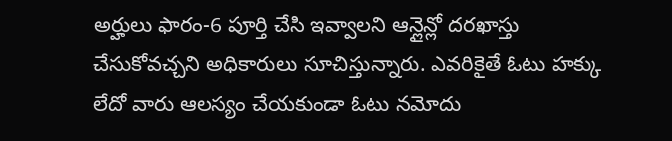అర్హులు ఫారం-6 పూర్తి చేసి ఇవ్వాలని ఆన్లైన్లో దరఖాస్తు చేసుకోవచ్చని అధికారులు సూచిస్తున్నారు. ఎవరికైతే ఓటు హక్కు లేదో వారు ఆలస్యం చేయకుండా ఓటు నమోదు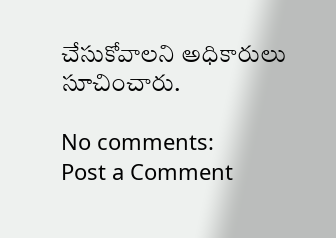చేసుకోవాలని అధికారులు సూచించారు.

No comments:
Post a Comment